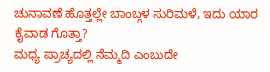ಚುನಾವಣೆ ಹೊತ್ತಲ್ಲೇ ಬಾಂಬ್ಗಳ ಸುರಿಮಳೆ, ಇದು ಯಾರ ಕೈವಾಡ ಗೊತ್ತಾ?
ಮಧ್ಯ ಪ್ರಾಚ್ಯದಲ್ಲಿ ನೆಮ್ಮದಿ ಎಂಬುದೇ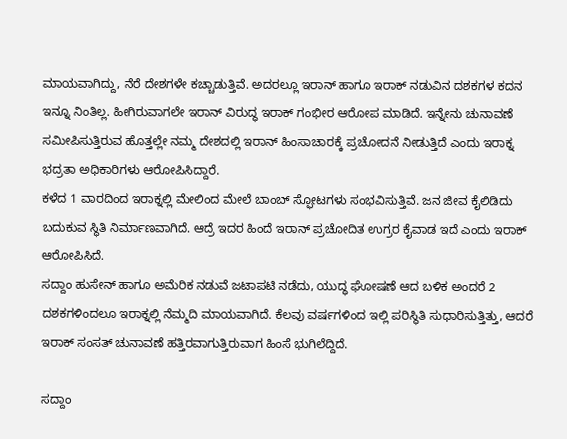ಮಾಯವಾಗಿದ್ದು, ನೆರೆ ದೇಶಗಳೇ ಕಚ್ಚಾಡುತ್ತಿವೆ. ಅದರಲ್ಲೂ ಇರಾನ್ ಹಾಗೂ ಇರಾಕ್ ನಡುವಿನ ದಶಕಗಳ ಕದನ ಇನ್ನೂ ನಿಂತಿಲ್ಲ. ಹೀಗಿರುವಾಗಲೇ ಇರಾನ್ ವಿರುದ್ಧ ಇರಾಕ್ ಗಂಭೀರ ಆರೋಪ ಮಾಡಿದೆ. ಇನ್ನೇನು ಚುನಾವಣೆ ಸಮೀಪಿಸುತ್ತಿರುವ ಹೊತ್ತಲ್ಲೇ ನಮ್ಮ ದೇಶದಲ್ಲಿ ಇರಾನ್ ಹಿಂಸಾಚಾರಕ್ಕೆ ಪ್ರಚೋದನೆ ನೀಡುತ್ತಿದೆ ಎಂದು ಇರಾಕ್ನ ಭದ್ರತಾ ಅಧಿಕಾರಿಗಳು ಆರೋಪಿಸಿದ್ದಾರೆ.
ಕಳೆದ 1 ವಾರದಿಂದ ಇರಾಕ್ನಲ್ಲಿ ಮೇಲಿಂದ ಮೇಲೆ ಬಾಂಬ್ ಸ್ಫೋಟಗಳು ಸಂಭವಿಸುತ್ತಿವೆ. ಜನ ಜೀವ ಕೈಲಿಡಿದು ಬದುಕುವ ಸ್ಥಿತಿ ನಿರ್ಮಾಣವಾಗಿದೆ. ಆದ್ರೆ ಇದರ ಹಿಂದೆ ಇರಾನ್ ಪ್ರಚೋದಿತ ಉಗ್ರರ ಕೈವಾಡ ಇದೆ ಎಂದು ಇರಾಕ್ ಆರೋಪಿಸಿದೆ.
ಸದ್ದಾಂ ಹುಸೇನ್ ಹಾಗೂ ಅಮೆರಿಕ ನಡುವೆ ಜಟಾಪಟಿ ನಡೆದು, ಯುದ್ಧ ಘೋಷಣೆ ಆದ ಬಳಿಕ ಅಂದರೆ 2 ದಶಕಗಳಿಂದಲೂ ಇರಾಕ್ನಲ್ಲಿ ನೆಮ್ಮದಿ ಮಾಯವಾಗಿದೆ. ಕೆಲವು ವರ್ಷಗಳಿಂದ ಇಲ್ಲಿ ಪರಿಸ್ಥಿತಿ ಸುಧಾರಿಸುತ್ತಿತ್ತು, ಆದರೆ ಇರಾಕ್ ಸಂಸತ್ ಚುನಾವಣೆ ಹತ್ತಿರವಾಗುತ್ತಿರುವಾಗ ಹಿಂಸೆ ಭುಗಿಲೆದ್ದಿದೆ.

ಸದ್ದಾಂ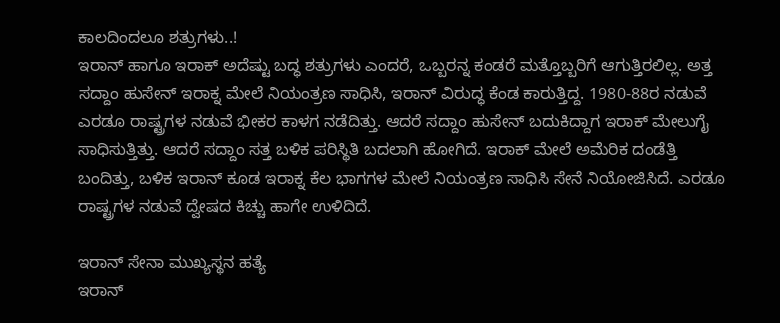ಕಾಲದಿಂದಲೂ ಶತ್ರುಗಳು..!
ಇರಾನ್ ಹಾಗೂ ಇರಾಕ್ ಅದೆಷ್ಟು ಬದ್ಧ ಶತ್ರುಗಳು ಎಂದರೆ, ಒಬ್ಬರನ್ನ ಕಂಡರೆ ಮತ್ತೊಬ್ಬರಿಗೆ ಆಗುತ್ತಿರಲಿಲ್ಲ. ಅತ್ತ ಸದ್ದಾಂ ಹುಸೇನ್ ಇರಾಕ್ನ ಮೇಲೆ ನಿಯಂತ್ರಣ ಸಾಧಿಸಿ, ಇರಾನ್ ವಿರುದ್ಧ ಕೆಂಡ ಕಾರುತ್ತಿದ್ದ. 1980-88ರ ನಡುವೆ ಎರಡೂ ರಾಷ್ಟ್ರಗಳ ನಡುವೆ ಭೀಕರ ಕಾಳಗ ನಡೆದಿತ್ತು. ಆದರೆ ಸದ್ದಾಂ ಹುಸೇನ್ ಬದುಕಿದ್ದಾಗ ಇರಾಕ್ ಮೇಲುಗೈ ಸಾಧಿಸುತ್ತಿತ್ತು. ಆದರೆ ಸದ್ದಾಂ ಸತ್ತ ಬಳಿಕ ಪರಿಸ್ಥಿತಿ ಬದಲಾಗಿ ಹೋಗಿದೆ. ಇರಾಕ್ ಮೇಲೆ ಅಮೆರಿಕ ದಂಡೆತ್ತಿ ಬಂದಿತ್ತು, ಬಳಿಕ ಇರಾನ್ ಕೂಡ ಇರಾಕ್ನ ಕೆಲ ಭಾಗಗಳ ಮೇಲೆ ನಿಯಂತ್ರಣ ಸಾಧಿಸಿ ಸೇನೆ ನಿಯೋಜಿಸಿದೆ. ಎರಡೂ ರಾಷ್ಟ್ರಗಳ ನಡುವೆ ದ್ವೇಷದ ಕಿಚ್ಚು ಹಾಗೇ ಉಳಿದಿದೆ.

ಇರಾನ್ ಸೇನಾ ಮುಖ್ಯಸ್ಥನ ಹತ್ಯೆ
ಇರಾನ್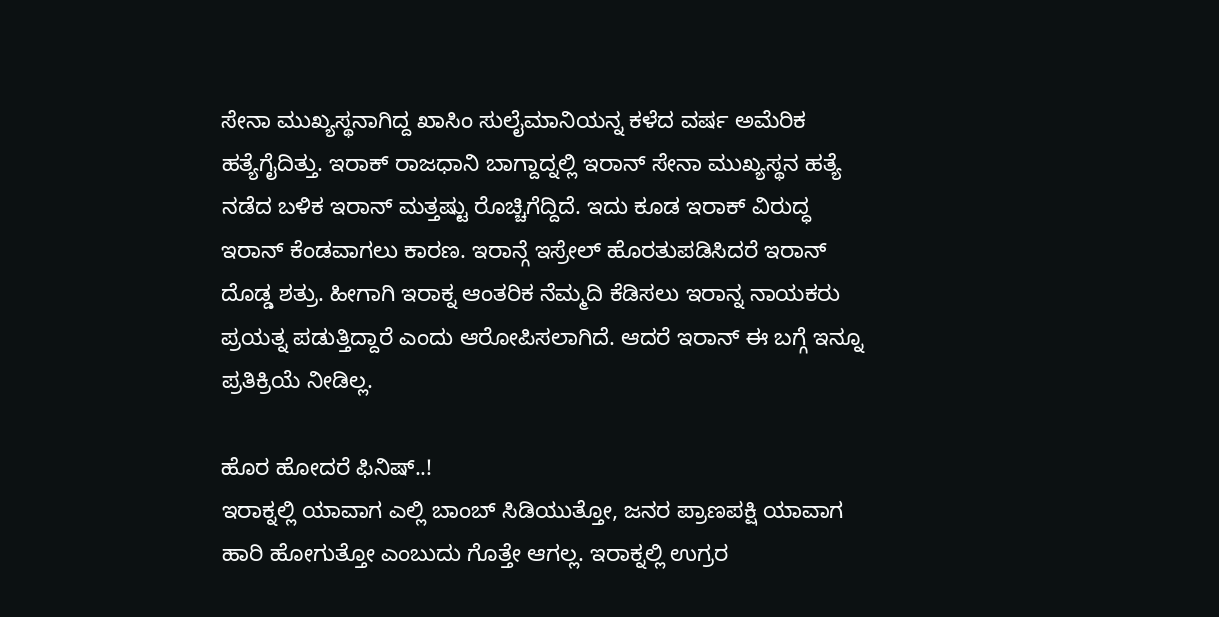ಸೇನಾ ಮುಖ್ಯಸ್ಥನಾಗಿದ್ದ ಖಾಸಿಂ ಸುಲೈಮಾನಿಯನ್ನ ಕಳೆದ ವರ್ಷ ಅಮೆರಿಕ ಹತ್ಯೆಗೈದಿತ್ತು. ಇರಾಕ್ ರಾಜಧಾನಿ ಬಾಗ್ದಾದ್ನಲ್ಲಿ ಇರಾನ್ ಸೇನಾ ಮುಖ್ಯಸ್ಥನ ಹತ್ಯೆ ನಡೆದ ಬಳಿಕ ಇರಾನ್ ಮತ್ತಷ್ಟು ರೊಚ್ಚಿಗೆದ್ದಿದೆ. ಇದು ಕೂಡ ಇರಾಕ್ ವಿರುದ್ಧ ಇರಾನ್ ಕೆಂಡವಾಗಲು ಕಾರಣ. ಇರಾನ್ಗೆ ಇಸ್ರೇಲ್ ಹೊರತುಪಡಿಸಿದರೆ ಇರಾನ್ ದೊಡ್ಡ ಶತ್ರು. ಹೀಗಾಗಿ ಇರಾಕ್ನ ಆಂತರಿಕ ನೆಮ್ಮದಿ ಕೆಡಿಸಲು ಇರಾನ್ನ ನಾಯಕರು ಪ್ರಯತ್ನ ಪಡುತ್ತಿದ್ದಾರೆ ಎಂದು ಆರೋಪಿಸಲಾಗಿದೆ. ಆದರೆ ಇರಾನ್ ಈ ಬಗ್ಗೆ ಇನ್ನೂ ಪ್ರತಿಕ್ರಿಯೆ ನೀಡಿಲ್ಲ.

ಹೊರ ಹೋದರೆ ಫಿನಿಷ್..!
ಇರಾಕ್ನಲ್ಲಿ ಯಾವಾಗ ಎಲ್ಲಿ ಬಾಂಬ್ ಸಿಡಿಯುತ್ತೋ, ಜನರ ಪ್ರಾಣಪಕ್ಷಿ ಯಾವಾಗ ಹಾರಿ ಹೋಗುತ್ತೋ ಎಂಬುದು ಗೊತ್ತೇ ಆಗಲ್ಲ. ಇರಾಕ್ನಲ್ಲಿ ಉಗ್ರರ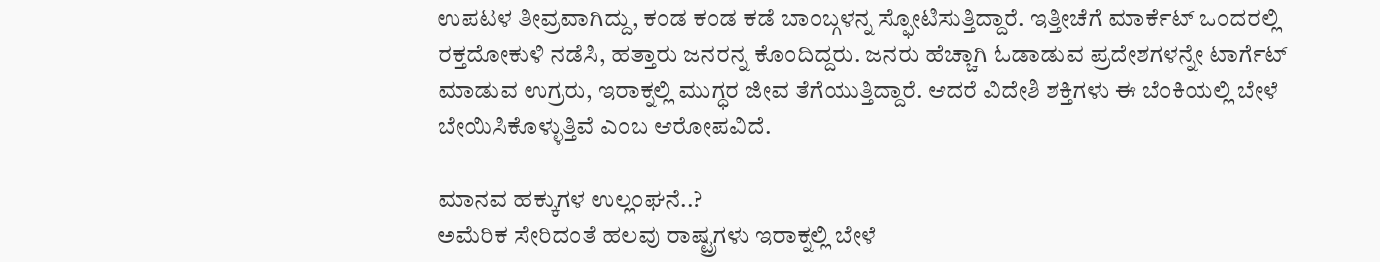ಉಪಟಳ ತೀವ್ರವಾಗಿದ್ದು, ಕಂಡ ಕಂಡ ಕಡೆ ಬಾಂಬ್ಗಳನ್ನ ಸ್ಫೋಟಿಸುತ್ತಿದ್ದಾರೆ. ಇತ್ತೀಚೆಗೆ ಮಾರ್ಕೆಟ್ ಒಂದರಲ್ಲಿ ರಕ್ತದೋಕುಳಿ ನಡೆಸಿ, ಹತ್ತಾರು ಜನರನ್ನ ಕೊಂದಿದ್ದರು. ಜನರು ಹೆಚ್ಚಾಗಿ ಓಡಾಡುವ ಪ್ರದೇಶಗಳನ್ನೇ ಟಾರ್ಗೆಟ್ ಮಾಡುವ ಉಗ್ರರು, ಇರಾಕ್ನಲ್ಲಿ ಮುಗ್ಧರ ಜೀವ ತೆಗೆಯುತ್ತಿದ್ದಾರೆ. ಆದರೆ ವಿದೇಶಿ ಶಕ್ತಿಗಳು ಈ ಬೆಂಕಿಯಲ್ಲಿ ಬೇಳೆ ಬೇಯಿಸಿಕೊಳ್ಳುತ್ತಿವೆ ಎಂಬ ಆರೋಪವಿದೆ.

ಮಾನವ ಹಕ್ಕುಗಳ ಉಲ್ಲಂಘನೆ..?
ಅಮೆರಿಕ ಸೇರಿದಂತೆ ಹಲವು ರಾಷ್ಟ್ರಗಳು ಇರಾಕ್ನಲ್ಲಿ ಬೇಳೆ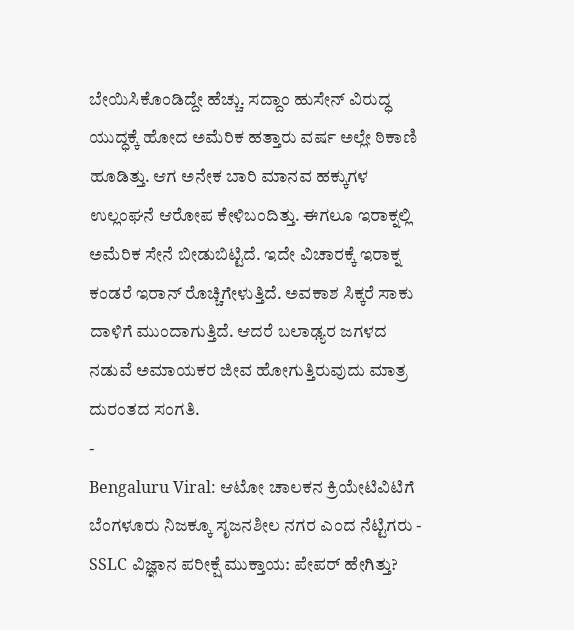ಬೇಯಿಸಿಕೊಂಡಿದ್ದೇ ಹೆಚ್ಚು. ಸದ್ದಾಂ ಹುಸೇನ್ ವಿರುದ್ಧ ಯುದ್ಧಕ್ಕೆ ಹೋದ ಅಮೆರಿಕ ಹತ್ತಾರು ವರ್ಷ ಅಲ್ಲೇ ಠಿಕಾಣಿ ಹೂಡಿತ್ತು. ಆಗ ಅನೇಕ ಬಾರಿ ಮಾನವ ಹಕ್ಕುಗಳ ಉಲ್ಲಂಘನೆ ಆರೋಪ ಕೇಳಿಬಂದಿತ್ತು. ಈಗಲೂ ಇರಾಕ್ನಲ್ಲಿ ಅಮೆರಿಕ ಸೇನೆ ಬೀಡುಬಿಟ್ಟಿದೆ. ಇದೇ ವಿಚಾರಕ್ಕೆ ಇರಾಕ್ನ ಕಂಡರೆ ಇರಾನ್ ರೊಚ್ಚಿಗೇಳುತ್ತಿದೆ. ಅವಕಾಶ ಸಿಕ್ಕರೆ ಸಾಕು ದಾಳಿಗೆ ಮುಂದಾಗುತ್ತಿದೆ. ಆದರೆ ಬಲಾಢ್ಯರ ಜಗಳದ ನಡುವೆ ಅಮಾಯಕರ ಜೀವ ಹೋಗುತ್ತಿರುವುದು ಮಾತ್ರ ದುರಂತದ ಸಂಗತಿ.
-
Bengaluru Viral: ಆಟೋ ಚಾಲಕನ ಕ್ರಿಯೇಟಿವಿಟಿಗೆ ಬೆಂಗಳೂರು ನಿಜಕ್ಕೂ ಸೃಜನಶೀಲ ನಗರ ಎಂದ ನೆಟ್ಟಿಗರು -
SSLC ವಿಜ್ಞಾನ ಪರೀಕ್ಷೆ ಮುಕ್ತಾಯ: ಪೇಪರ್ ಹೇಗಿತ್ತು?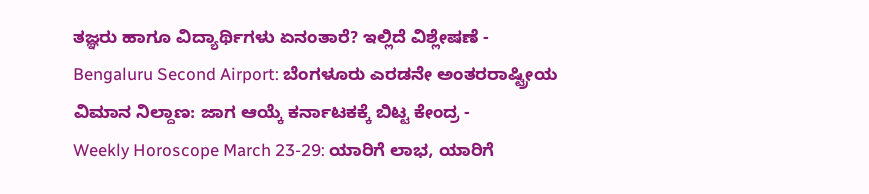ತಜ್ಞರು ಹಾಗೂ ವಿದ್ಯಾರ್ಥಿಗಳು ಏನಂತಾರೆ? ಇಲ್ಲಿದೆ ವಿಶ್ಲೇಷಣೆ -
Bengaluru Second Airport: ಬೆಂಗಳೂರು ಎರಡನೇ ಅಂತರರಾಷ್ಟ್ರೀಯ ವಿಮಾನ ನಿಲ್ದಾಣ: ಜಾಗ ಆಯ್ಕೆ ಕರ್ನಾಟಕಕ್ಕೆ ಬಿಟ್ಟ ಕೇಂದ್ರ -
Weekly Horoscope March 23-29: ಯಾರಿಗೆ ಲಾಭ, ಯಾರಿಗೆ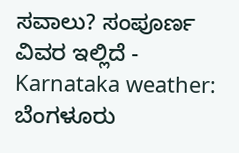ಸವಾಲು? ಸಂಪೂರ್ಣ ವಿವರ ಇಲ್ಲಿದೆ -
Karnataka weather: ಬೆಂಗಳೂರು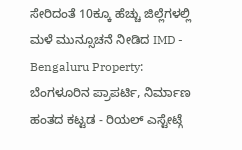ಸೇರಿದಂತೆ 10ಕ್ಕೂ ಹೆಚ್ಚು ಜಿಲ್ಲೆಗಳಲ್ಲಿ ಮಳೆ ಮುನ್ಸೂಚನೆ ನೀಡಿದ IMD -
Bengaluru Property: ಬೆಂಗಳೂರಿನ ಪ್ರಾಪರ್ಟಿ, ನಿರ್ಮಾಣ ಹಂತದ ಕಟ್ಟಡ - ರಿಯಲ್ ಎಸ್ಟೇಟ್ಗೆ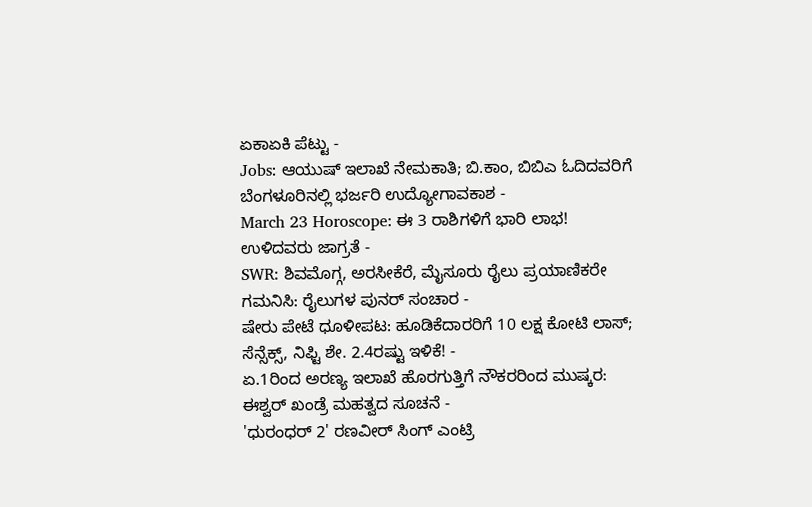ಏಕಾಏಕಿ ಪೆಟ್ಟು -
Jobs: ಆಯುಷ್ ಇಲಾಖೆ ನೇಮಕಾತಿ; ಬಿ.ಕಾಂ, ಬಿಬಿಎ ಓದಿದವರಿಗೆ ಬೆಂಗಳೂರಿನಲ್ಲಿ ಭರ್ಜರಿ ಉದ್ಯೋಗಾವಕಾಶ -
March 23 Horoscope: ಈ 3 ರಾಶಿಗಳಿಗೆ ಭಾರಿ ಲಾಭ! ಉಳಿದವರು ಜಾಗ್ರತೆ -
SWR: ಶಿವಮೊಗ್ಗ, ಅರಸೀಕೆರೆ, ಮೈಸೂರು ರೈಲು ಪ್ರಯಾಣಿಕರೇ ಗಮನಿಸಿ: ರೈಲುಗಳ ಪುನರ್ ಸಂಚಾರ -
ಷೇರು ಪೇಟೆ ಧೂಳೀಪಟ: ಹೂಡಿಕೆದಾರರಿಗೆ 10 ಲಕ್ಷ ಕೋಟಿ ಲಾಸ್; ಸೆನ್ಸೆಕ್ಸ್, ನಿಫ್ಟಿ ಶೇ. 2.4ರಷ್ಟು ಇಳಿಕೆ! -
ಏ.1ರಿಂದ ಅರಣ್ಯ ಇಲಾಖೆ ಹೊರಗುತ್ತಿಗೆ ನೌಕರರಿಂದ ಮುಷ್ಕರ: ಈಶ್ವರ್ ಖಂಡ್ರೆ ಮಹತ್ವದ ಸೂಚನೆ -
'ಧುರಂಧರ್ 2' ರಣವೀರ್ ಸಿಂಗ್ ಎಂಟ್ರಿ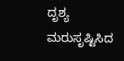ದೃಶ್ಯ ಮರುಸೃಷ್ಟಿಸಿದ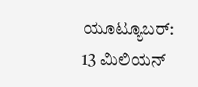ಯೂಟ್ಯೂಬರ್: 13 ಮಿಲಿಯನ್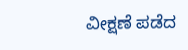ವೀಕ್ಷಣೆ ಪಡೆದ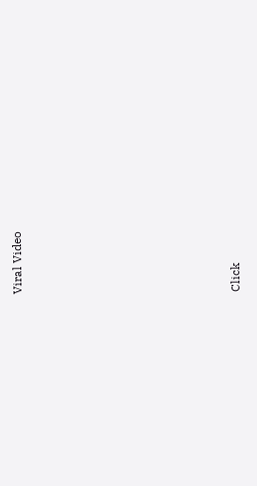Viral Video












Click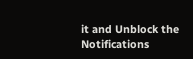it and Unblock the Notifications